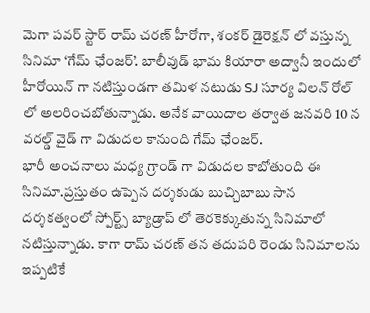మెగా పవర్ స్టార్ రామ్ చరణ్ హీరోగా, శంకర్ డైరెక్షన్ లో వస్తున్న సినిమా ‘గేమ్ ఛేంజర్’. బాలీవుడ్ భామ కియారా అద్వానీ ఇందులో హీరోయిన్ గా నటిస్తుండగా తమిళ నటుడు SJ సూర్య విలన్ రోల్ లో అలరించబోతున్నాడు. అనేక వాయిదాల తర్వాత జనవరి 10 న వరల్డ్ వైడ్ గా విడుదల కానుంది గేమ్ ఛేంజర్.
భారీ అంచనాలు మధ్య గ్రాండ్ గా విడుదల కాబోతుంది ఈ సినిమా.ప్రస్తుతం ఉప్పెన దర్శకుడు బుచ్చిబాబు సాన దర్శకత్వంలో స్పోర్ట్స్ బ్యాడ్రాప్ లో తెరకెక్కుతున్న సినిమాలో నటిస్తున్నాడు. కాగా రామ్ చరణ్ తన తదుపరి రెండు సినిమాలను ఇప్పటికే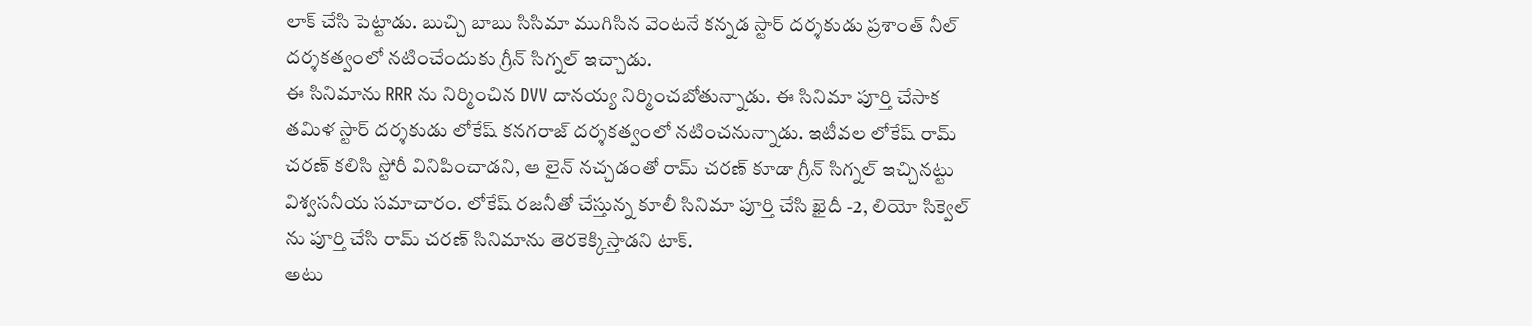లాక్ చేసి పెట్టాడు. బుచ్చి బాబు సిసిమా ముగిసిన వెంటనే కన్నడ స్టార్ దర్శకుడు ప్రశాంత్ నీల్ దర్శకత్వంలో నటించేందుకు గ్రీన్ సిగ్నల్ ఇచ్చాడు.
ఈ సినిమాను RRR ను నిర్మించిన DVV దానయ్య నిర్మించబోతున్నాడు. ఈ సినిమా పూర్తి చేసాక తమిళ స్టార్ దర్శకుడు లోకేష్ కనగరాజ్ దర్శకత్వంలో నటించనున్నాడు. ఇటీవల లోకేష్ రామ్ చరణ్ కలిసి స్టోరీ వినిపించాడని, ఆ లైన్ నచ్చడంతో రామ్ చరణ్ కూడా గ్రీన్ సిగ్నల్ ఇచ్చినట్టు విశ్వసనీయ సమాచారం. లోకేష్ రజనీతో చేస్తున్న కూలీ సినిమా పూర్తి చేసి ఖైదీ -2, లియో సిక్వెల్ ను పూర్తి చేసి రామ్ చరణ్ సినిమాను తెరకెక్కిస్తాడని టాక్.
అటు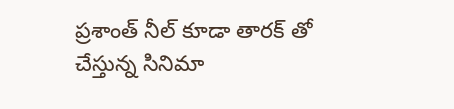ప్రశాంత్ నీల్ కూడా తారక్ తో చేస్తున్న సినిమా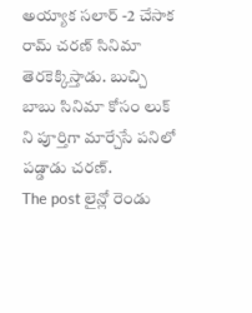అయ్యాక సలార్ -2 చేసాక రామ్ చరణ్ సినిమా తెరకెక్కిస్తాడు. బుచ్చి బాబు సినిమా కోసం లుక్ ని పూర్తిగా మార్చేసే పనిలో పడ్డాడు చరణ్.
The post లైన్లో రెండు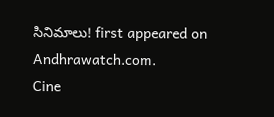సినిమాలు! first appeared on Andhrawatch.com.
Cine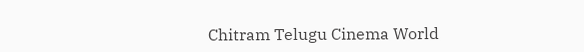Chitram Telugu Cinema World